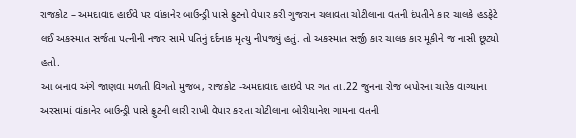રાજકોટ – અમદાવાદ હાઈવે પર વાંકાનેર બાઉન્ડ્રી પાસે ફ્રુટનો વેપાર કરી ગુજરાન ચલાવતા ચોટીલાના વતની દંપતીને કાર ચાલકે હડફેટે લઈ અકસ્માત સર્જતા પત્નીની નજર સામે પતિનું દર્દનાક મૃત્યુ નીપજ્યું હતું. તો અકસ્માત સર્જી કાર ચાલક કાર મૂકીને જ નાસી છૂટ્યો હતો.
આ બનાવ અંગે જાણવા મળતી વિગતો મુજબ, રાજકોટ -અમદાવાદ હાઇવે પર ગત તા.22 જુનના રોજ બપોરના ચારેક વાગ્યાના અરસામાં વાંકાનેર બાઉન્ડ્રી પાસે ફ્રુટની લારી રાખી વેપાર ક૨તા ચોટીલાના બોરીયાનેશ ગામના વતની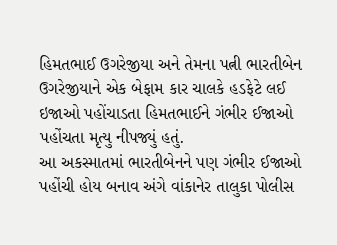હિમતભાઈ ઉગરેજીયા અને તેમના પત્ની ભારતીબેન ઉગરેજીયાને એક બેફામ કાર ચાલકે હડફેટે લઈ ઇજાઓ પહોંચાડતા હિમતભાઈને ગંભીર ઈજાઓ પહોંચતા મૃત્યુ નીપજ્યું હતું.
આ અકસ્માતમાં ભારતીબેનને પણ ગંભીર ઈજાઓ પહોંચી હોય બનાવ અંગે વાંકાનેર તાલુકા પોલીસ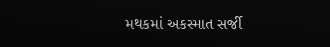મથકમાં અકસ્માત સર્જી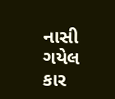નાસી ગયેલ કાર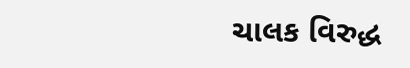ચાલક વિરુદ્ધ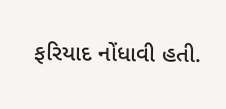ફરિયાદ નોંધાવી હતી.